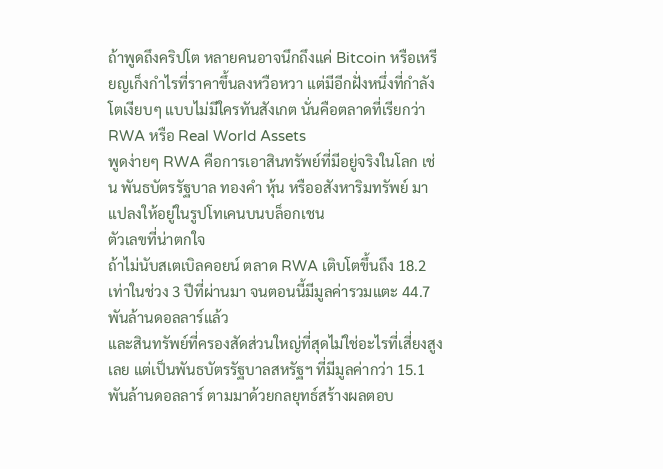ถ้าพูดถึงคริปโต หลายคนอาจนึกถึงแค่ Bitcoin หรือเหรียญเก็งกำไรที่ราคาขึ้นลงหวือหวา แต่มีอีกฝั่งหนึ่งที่กำลังโตเงียบๆ แบบไม่มีใครทันสังเกต นั่นคือตลาดที่เรียกว่า RWA หรือ Real World Assets
พูดง่ายๆ RWA คือการเอาสินทรัพย์ที่มีอยู่จริงในโลก เช่น พันธบัตรรัฐบาล ทองคำ หุ้น หรืออสังหาริมทรัพย์ มาแปลงให้อยู่ในรูปโทเคนบนบล็อกเชน
ตัวเลขที่น่าตกใจ
ถ้าไม่นับสเตเบิลคอยน์ ตลาด RWA เติบโตขึ้นถึง 18.2 เท่าในช่วง 3 ปีที่ผ่านมา จนตอนนี้มีมูลค่ารวมแตะ 44.7 พันล้านดอลลาร์แล้ว
และสินทรัพย์ที่ครองสัดส่วนใหญ่ที่สุดไม่ใช่อะไรที่เสี่ยงสูงเลย แต่เป็นพันธบัตรรัฐบาลสหรัฐฯ ที่มีมูลค่ากว่า 15.1 พันล้านดอลลาร์ ตามมาด้วยกลยุทธ์สร้างผลตอบ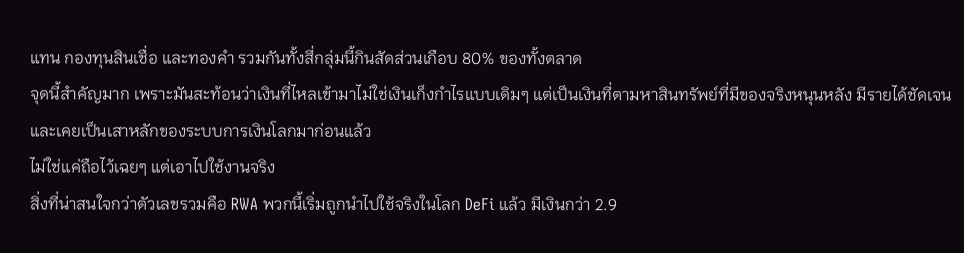แทน กองทุนสินเชื่อ และทองคำ รวมกันทั้งสี่กลุ่มนี้กินสัดส่วนเกือบ 80% ของทั้งตลาด
จุดนี้สำคัญมาก เพราะมันสะท้อนว่าเงินที่ไหลเข้ามาไม่ใช่เงินเก็งกำไรแบบเดิมๆ แต่เป็นเงินที่ตามหาสินทรัพย์ที่มีของจริงหนุนหลัง มีรายได้ชัดเจน และเคยเป็นเสาหลักของระบบการเงินโลกมาก่อนแล้ว
ไม่ใช่แค่ถือไว้เฉยๆ แต่เอาไปใช้งานจริง
สิ่งที่น่าสนใจกว่าตัวเลขรวมคือ RWA พวกนี้เริ่มถูกนำไปใช้จริงในโลก DeFi แล้ว มีเงินกว่า 2.9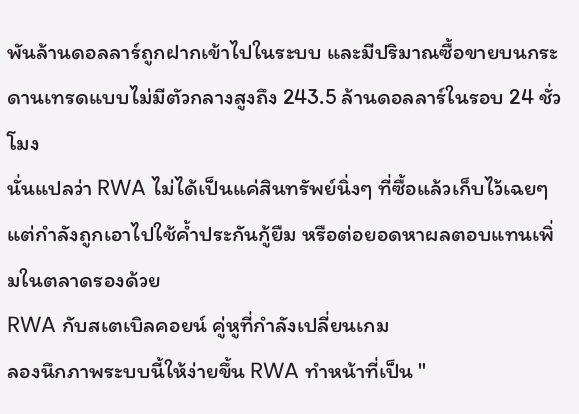พันล้านดอลลาร์ถูกฝากเข้าไปในระบบ และมีปริมาณซื้อขายบนกระดานเทรดแบบไม่มีตัวกลางสูงถึง 243.5 ล้านดอลลาร์ในรอบ 24 ชั่วโมง
นั่นแปลว่า RWA ไม่ได้เป็นแค่สินทรัพย์นิ่งๆ ที่ซื้อแล้วเก็บไว้เฉยๆ แต่กำลังถูกเอาไปใช้ค้ำประกันกู้ยืม หรือต่อยอดหาผลตอบแทนเพิ่มในตลาดรองด้วย
RWA กับสเตเบิลคอยน์ คู่หูที่กำลังเปลี่ยนเกม
ลองนึกภาพระบบนี้ให้ง่ายขึ้น RWA ทำหน้าที่เป็น "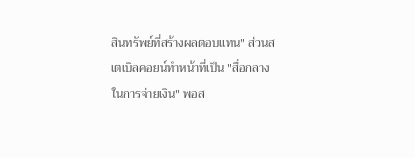สินทรัพย์ที่สร้างผลตอบแทน" ส่วนสเตเบิลคอยน์ทำหน้าที่เป็น "สื่อกลางในการจ่ายเงิน" พอส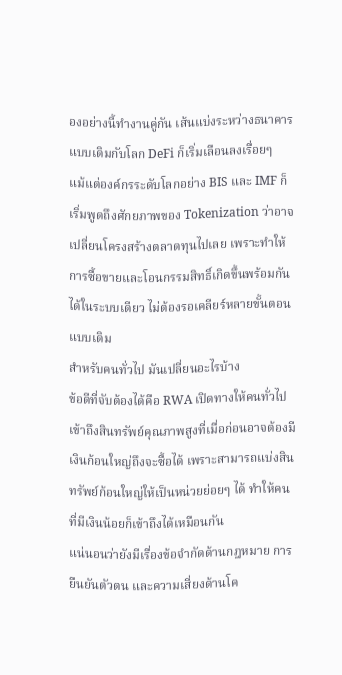องอย่างนี้ทำงานคู่กัน เส้นแบ่งระหว่างธนาคารแบบเดิมกับโลก DeFi ก็เริ่มเลือนลงเรื่อยๆ
แม้แต่องค์กรระดับโลกอย่าง BIS และ IMF ก็เริ่มพูดถึงศักยภาพของ Tokenization ว่าอาจเปลี่ยนโครงสร้างตลาดทุนไปเลย เพราะทำให้การซื้อขายและโอนกรรมสิทธิ์เกิดขึ้นพร้อมกันได้ในระบบเดียว ไม่ต้องรอเคลียร์หลายขั้นตอนแบบเดิม
สำหรับคนทั่วไป มันเปลี่ยนอะไรบ้าง
ข้อดีที่จับต้องได้คือ RWA เปิดทางให้คนทั่วไปเข้าถึงสินทรัพย์คุณภาพสูงที่เมื่อก่อนอาจต้องมีเงินก้อนใหญ่ถึงจะซื้อได้ เพราะสามารถแบ่งสินทรัพย์ก้อนใหญ่ให้เป็นหน่วยย่อยๆ ได้ ทำให้คนที่มีเงินน้อยก็เข้าถึงได้เหมือนกัน
แน่นอนว่ายังมีเรื่องข้อจำกัดด้านกฎหมาย การยืนยันตัวตน และความเสี่ยงด้านโค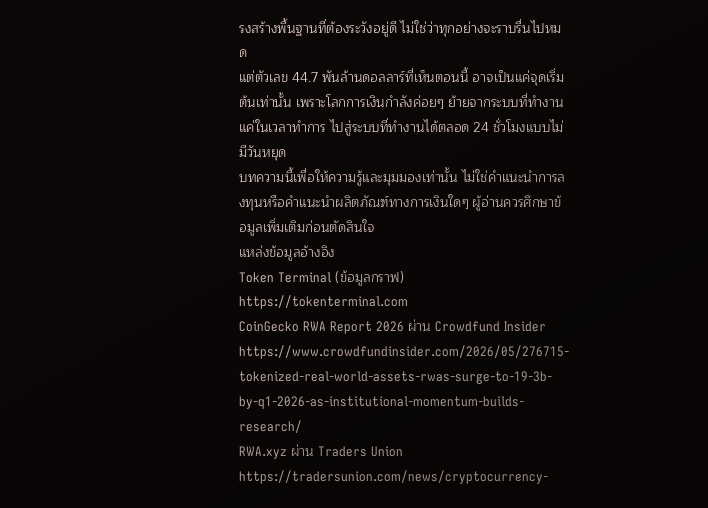รงสร้างพื้นฐานที่ต้องระวังอยู่ดี ไม่ใช่ว่าทุกอย่างจะราบรื่นไปหมด
แต่ตัวเลข 44.7 พันล้านดอลลาร์ที่เห็นตอนนี้ อาจเป็นแค่จุดเริ่มต้นเท่านั้น เพราะโลกการเงินกำลังค่อยๆ ย้ายจากระบบที่ทำงานแค่ในเวลาทำการ ไปสู่ระบบที่ทำงานได้ตลอด 24 ชั่วโมงแบบไม่มีวันหยุด
บทความนี้เพื่อให้ความรู้และมุมมองเท่านั้น ไม่ใช่คำแนะนำการลงทุนหรือคำแนะนำผลิตภัณฑ์ทางการเงินใดๆ ผู้อ่านควรศึกษาข้อมูลเพิ่มเติมก่อนตัดสินใจ
แหล่งข้อมูลอ้างอิง
Token Terminal (ข้อมูลกราฟ)
https://tokenterminal.com
CoinGecko RWA Report 2026 ผ่าน Crowdfund Insider
https://www.crowdfundinsider.com/2026/05/276715-tokenized-real-world-assets-rwas-surge-to-19-3b-by-q1-2026-as-institutional-momentum-builds-research/
RWA.xyz ผ่าน Traders Union
https://tradersunion.com/news/cryptocurrency-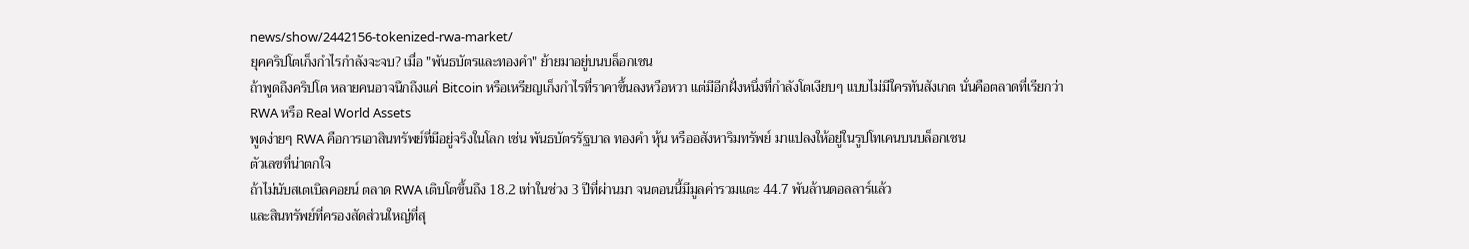news/show/2442156-tokenized-rwa-market/
ยุคคริปโตเก็งกำไรกำลังจะจบ? เมื่อ "พันธบัตรและทองคำ" ย้ายมาอยู่บนบล็อกเชน
ถ้าพูดถึงคริปโต หลายคนอาจนึกถึงแค่ Bitcoin หรือเหรียญเก็งกำไรที่ราคาขึ้นลงหวือหวา แต่มีอีกฝั่งหนึ่งที่กำลังโตเงียบๆ แบบไม่มีใครทันสังเกต นั่นคือตลาดที่เรียกว่า RWA หรือ Real World Assets
พูดง่ายๆ RWA คือการเอาสินทรัพย์ที่มีอยู่จริงในโลก เช่น พันธบัตรรัฐบาล ทองคำ หุ้น หรืออสังหาริมทรัพย์ มาแปลงให้อยู่ในรูปโทเคนบนบล็อกเชน
ตัวเลขที่น่าตกใจ
ถ้าไม่นับสเตเบิลคอยน์ ตลาด RWA เติบโตขึ้นถึง 18.2 เท่าในช่วง 3 ปีที่ผ่านมา จนตอนนี้มีมูลค่ารวมแตะ 44.7 พันล้านดอลลาร์แล้ว
และสินทรัพย์ที่ครองสัดส่วนใหญ่ที่สุ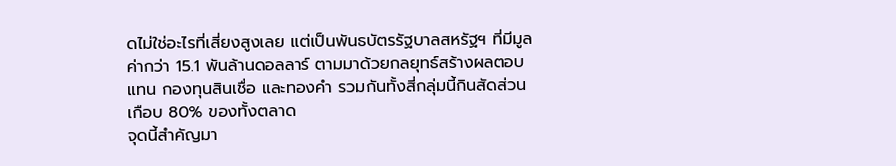ดไม่ใช่อะไรที่เสี่ยงสูงเลย แต่เป็นพันธบัตรรัฐบาลสหรัฐฯ ที่มีมูลค่ากว่า 15.1 พันล้านดอลลาร์ ตามมาด้วยกลยุทธ์สร้างผลตอบแทน กองทุนสินเชื่อ และทองคำ รวมกันทั้งสี่กลุ่มนี้กินสัดส่วนเกือบ 80% ของทั้งตลาด
จุดนี้สำคัญมา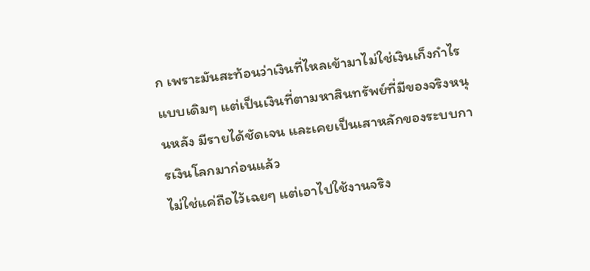ก เพราะมันสะท้อนว่าเงินที่ไหลเข้ามาไม่ใช่เงินเก็งกำไรแบบเดิมๆ แต่เป็นเงินที่ตามหาสินทรัพย์ที่มีของจริงหนุนหลัง มีรายได้ชัดเจน และเคยเป็นเสาหลักของระบบการเงินโลกมาก่อนแล้ว
ไม่ใช่แค่ถือไว้เฉยๆ แต่เอาไปใช้งานจริง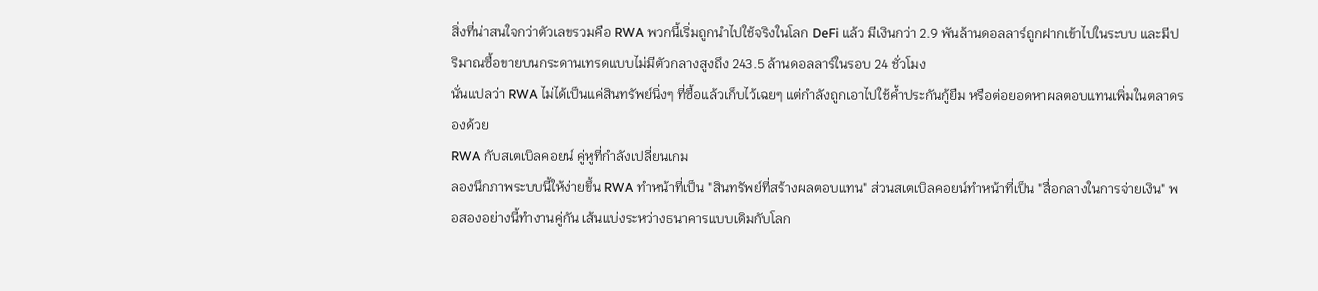สิ่งที่น่าสนใจกว่าตัวเลขรวมคือ RWA พวกนี้เริ่มถูกนำไปใช้จริงในโลก DeFi แล้ว มีเงินกว่า 2.9 พันล้านดอลลาร์ถูกฝากเข้าไปในระบบ และมีปริมาณซื้อขายบนกระดานเทรดแบบไม่มีตัวกลางสูงถึง 243.5 ล้านดอลลาร์ในรอบ 24 ชั่วโมง
นั่นแปลว่า RWA ไม่ได้เป็นแค่สินทรัพย์นิ่งๆ ที่ซื้อแล้วเก็บไว้เฉยๆ แต่กำลังถูกเอาไปใช้ค้ำประกันกู้ยืม หรือต่อยอดหาผลตอบแทนเพิ่มในตลาดรองด้วย
RWA กับสเตเบิลคอยน์ คู่หูที่กำลังเปลี่ยนเกม
ลองนึกภาพระบบนี้ให้ง่ายขึ้น RWA ทำหน้าที่เป็น "สินทรัพย์ที่สร้างผลตอบแทน" ส่วนสเตเบิลคอยน์ทำหน้าที่เป็น "สื่อกลางในการจ่ายเงิน" พอสองอย่างนี้ทำงานคู่กัน เส้นแบ่งระหว่างธนาคารแบบเดิมกับโลก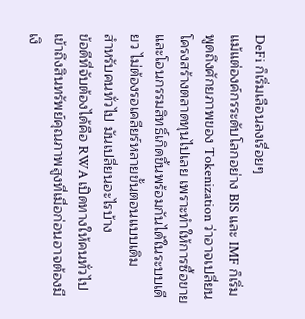DeFi ก็เริ่มเลือนลงเรื่อยๆ
แม้แต่องค์กรระดับโลกอย่าง BIS และ IMF ก็เริ่มพูดถึงศักยภาพของ Tokenization ว่าอาจเปลี่ยนโครงสร้างตลาดทุนไปเลย เพราะทำให้การซื้อขายและโอนกรรมสิทธิ์เกิดขึ้นพร้อมกันได้ในระบบเดียว ไม่ต้องรอเคลียร์หลายขั้นตอนแบบเดิม
สำหรับคนทั่วไป มันเปลี่ยนอะไรบ้าง
ข้อดีที่จับต้องได้คือ RWA เปิดทางให้คนทั่วไปเข้าถึงสินทรัพย์คุณภาพสูงที่เมื่อก่อนอาจต้องมีเงิ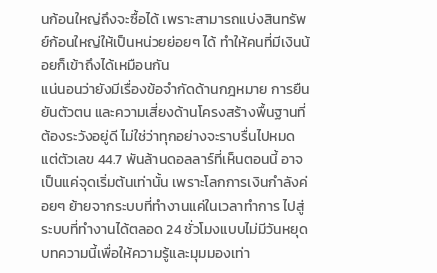นก้อนใหญ่ถึงจะซื้อได้ เพราะสามารถแบ่งสินทรัพย์ก้อนใหญ่ให้เป็นหน่วยย่อยๆ ได้ ทำให้คนที่มีเงินน้อยก็เข้าถึงได้เหมือนกัน
แน่นอนว่ายังมีเรื่องข้อจำกัดด้านกฎหมาย การยืนยันตัวตน และความเสี่ยงด้านโครงสร้างพื้นฐานที่ต้องระวังอยู่ดี ไม่ใช่ว่าทุกอย่างจะราบรื่นไปหมด
แต่ตัวเลข 44.7 พันล้านดอลลาร์ที่เห็นตอนนี้ อาจเป็นแค่จุดเริ่มต้นเท่านั้น เพราะโลกการเงินกำลังค่อยๆ ย้ายจากระบบที่ทำงานแค่ในเวลาทำการ ไปสู่ระบบที่ทำงานได้ตลอด 24 ชั่วโมงแบบไม่มีวันหยุด
บทความนี้เพื่อให้ความรู้และมุมมองเท่า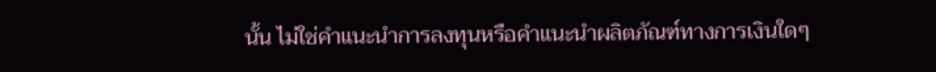นั้น ไม่ใช่คำแนะนำการลงทุนหรือคำแนะนำผลิตภัณฑ์ทางการเงินใดๆ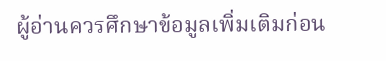ผู้อ่านควรศึกษาข้อมูลเพิ่มเติมก่อน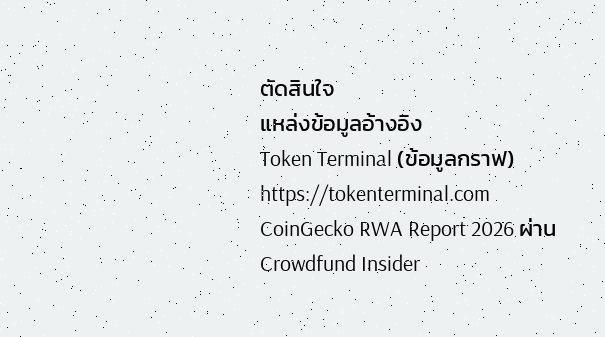ตัดสินใจ
แหล่งข้อมูลอ้างอิง
Token Terminal (ข้อมูลกราฟ)
https://tokenterminal.com
CoinGecko RWA Report 2026 ผ่าน Crowdfund Insider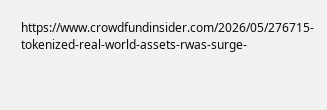https://www.crowdfundinsider.com/2026/05/276715-tokenized-real-world-assets-rwas-surge-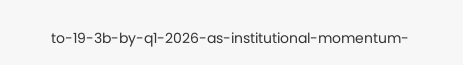to-19-3b-by-q1-2026-as-institutional-momentum-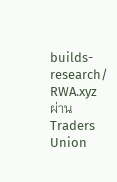builds-research/
RWA.xyz ผ่าน Traders Union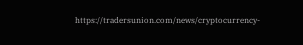https://tradersunion.com/news/cryptocurrency-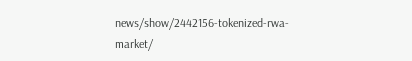news/show/2442156-tokenized-rwa-market/